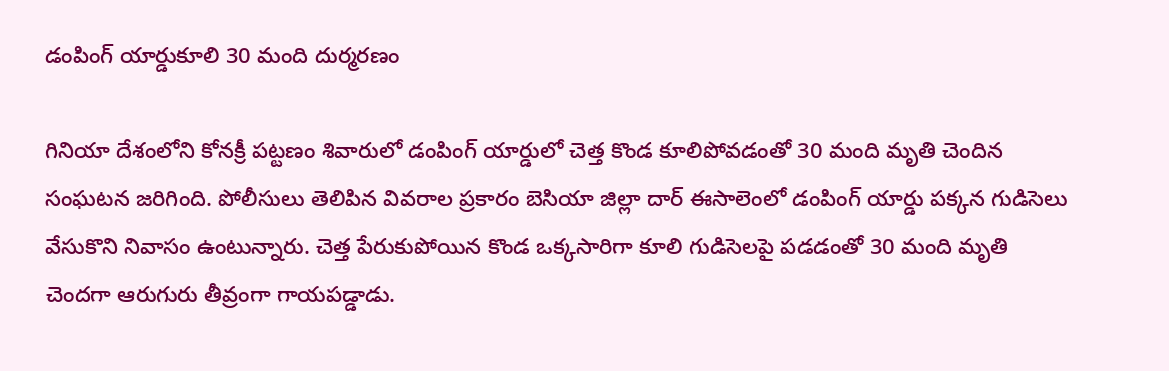డంపింగ్ యార్డుకూలి 30 మంది దుర్మరణం

గినియా దేశంలోని కోనక్రీ పట్టణం శివారులో డంపింగ్ యార్డులో చెత్త కొండ కూలిపోవడంతో 30 మంది మృతి చెందిన సంఘటన జరిగింది. పోలీసులు తెలిపిన వివరాల ప్రకారం బెసియా జిల్లా దార్ ఈసాలెంలో డంపింగ్ యార్డు పక్కన గుడిసెలు వేసుకొని నివాసం ఉంటున్నారు. చెత్త పేరుకుపోయిన కొండ ఒక్కసారిగా కూలి గుడిసెలపై పడడంతో 30 మంది మృతి చెందగా ఆరుగురు తీవ్రంగా గాయపడ్డాడు.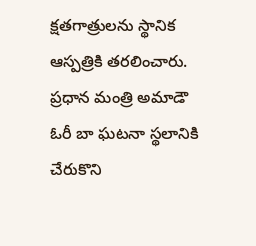క్షతగాత్రులను స్థానిక ఆస్పత్రికి తరలించారు. ప్రధాన మంత్రి అమాడౌ ఓరీ బా ఘటనా స్థలానికి చేరుకొని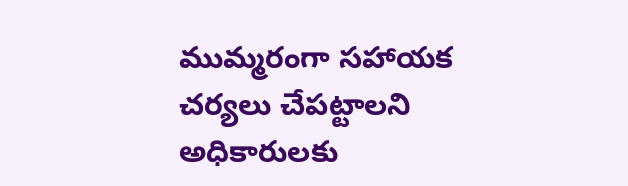ముమ్మరంగా సహాయక చర్యలు చేపట్టాలని అధికారులకు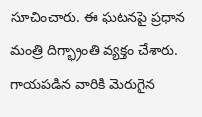సూచించారు. ఈ ఘటనపై ప్రధాన మంత్రి దిగ్భ్రాంతి వ్యక్తం చేశారు. గాయపడిన వారికి మెరుగైన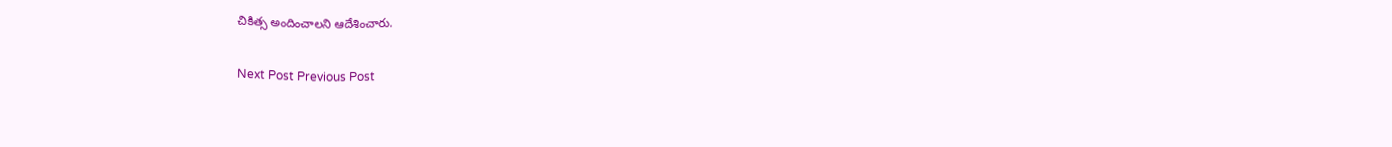చికిత్స అందించాలని ఆదేశించారు.

Next Post Previous Post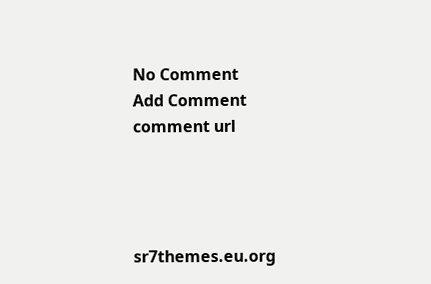No Comment
Add Comment
comment url




sr7themes.eu.org